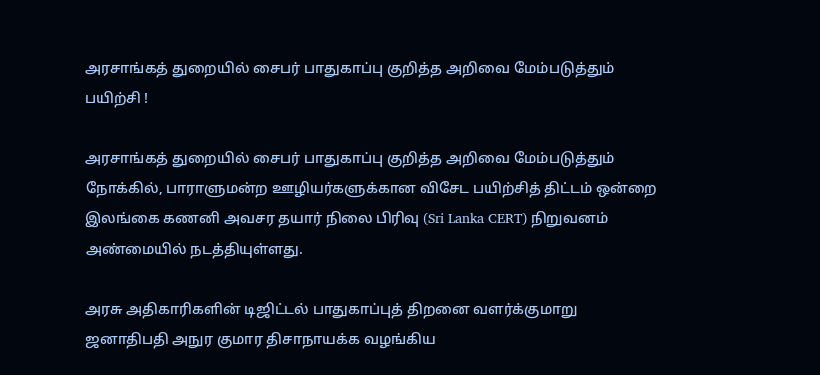அரசாங்கத் துறையில் சைபர் பாதுகாப்பு குறித்த அறிவை மேம்படுத்தும் பயிற்சி !

அரசாங்கத் துறையில் சைபர் பாதுகாப்பு குறித்த அறிவை மேம்படுத்தும் நோக்கில், பாராளுமன்ற ஊழியர்களுக்கான விசேட பயிற்சித் திட்டம் ஒன்றை இலங்கை கணனி அவசர தயார் நிலை பிரிவு (Sri Lanka CERT) நிறுவனம் அண்மையில் நடத்தியுள்ளது.

அரசு அதிகாரிகளின் டிஜிட்டல் பாதுகாப்புத் திறனை வளர்க்குமாறு ஜனாதிபதி அநுர குமார திசாநாயக்க வழங்கிய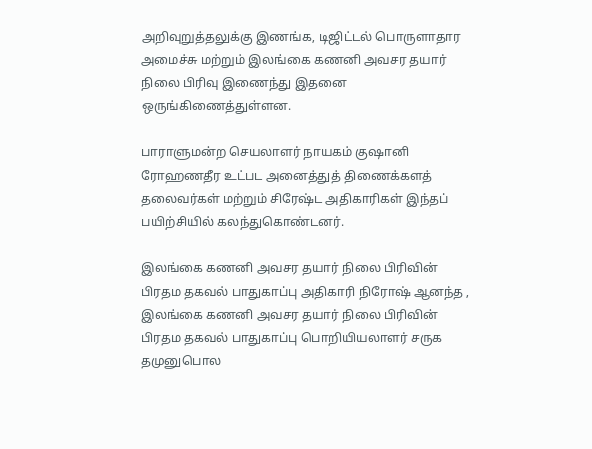அறிவுறுத்தலுக்கு இணங்க, டிஜிட்டல் பொருளாதார அமைச்சு மற்றும் இலங்கை கணனி அவசர தயார் நிலை பிரிவு இணைந்து இதனை ஒருங்கிணைத்துள்ளன.

பாராளுமன்ற செயலாளர் நாயகம் குஷானி ரோஹணதீர உட்பட அனைத்துத் திணைக்களத் தலைவர்கள் மற்றும் சிரேஷ்ட அதிகாரிகள் இந்தப் பயிற்சியில் கலந்துகொண்டனர்.

இலங்கை கணனி அவசர தயார் நிலை பிரிவின் பிரதம தகவல் பாதுகாப்பு அதிகாரி நிரோஷ் ஆனந்த , இலங்கை கணனி அவசர தயார் நிலை பிரிவின் பிரதம தகவல் பாதுகாப்பு பொறியியலாளர் சருக தமுனுபொல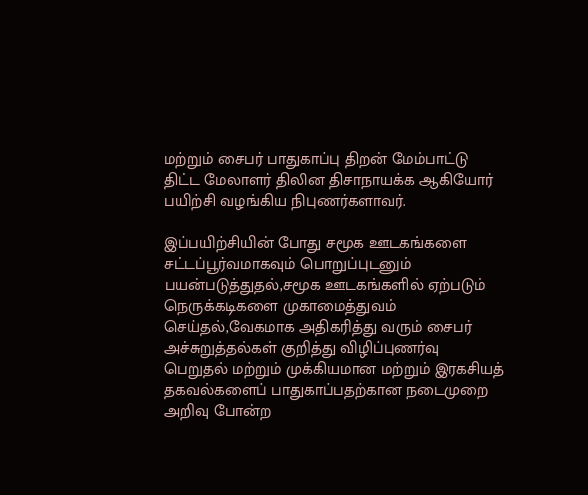மற்றும் சைபர் பாதுகாப்பு திறன் மேம்பாட்டு திட்ட மேலாளர் திலின திசாநாயக்க ஆகியோர் பயிற்சி வழங்கிய நிபுணர்களாவர்.

இப்பயிற்சியின் போது சமூக ஊடகங்களை சட்டப்பூர்வமாகவும் பொறுப்புடனும் பயன்படுத்துதல்,சமூக ஊடகங்களில் ஏற்படும் நெருக்கடிகளை முகாமைத்துவம் செய்தல்,வேகமாக அதிகரித்து வரும் சைபர் அச்சுறுத்தல்கள் குறித்து விழிப்புணர்வு பெறுதல் மற்றும் முக்கியமான மற்றும் இரகசியத் தகவல்களைப் பாதுகாப்பதற்கான நடைமுறை அறிவு போன்ற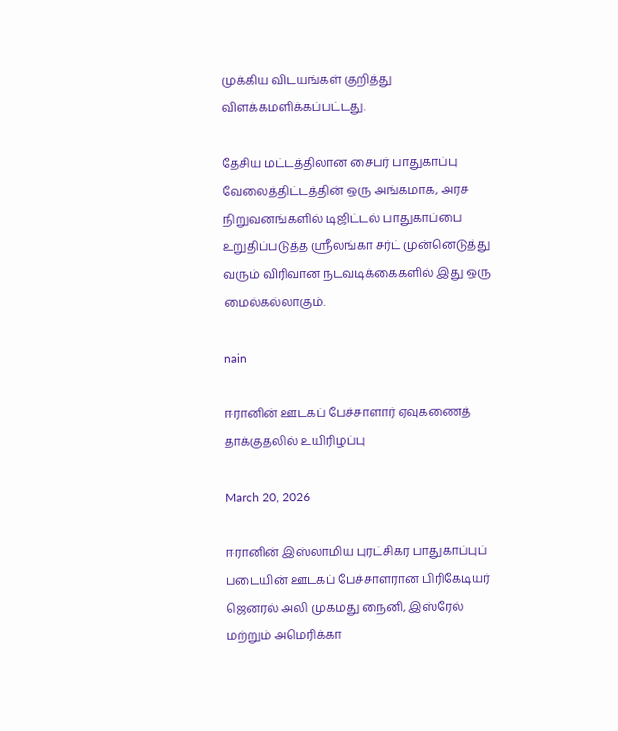முக்கிய விடயங்கள் குறித்து விளக்கமளிக்கப்பட்டது.

தேசிய மட்டத்திலான சைபர் பாதுகாப்பு வேலைத்திட்டத்தின் ஒரு அங்கமாக, அரச நிறுவனங்களில் டிஜிட்டல் பாதுகாப்பை உறுதிப்படுத்த ஸ்ரீலங்கா சர்ட் முன்னெடுத்து வரும் விரிவான நடவடிக்கைகளில் இது ஒரு மைல்கல்லாகும்.

nain

ஈரானின் ஊடகப் பேச்சாளார் ஏவுகணைத் தாக்குதலில் உயிரிழப்பு

March 20, 2026

ஈரானின் இஸ்லாமிய புரட்சிகர பாதுகாப்புப் படையின் ஊடகப் பேச்சாளரான பிரிகேடியர் ஜெனரல் அலி முகமது நைனி, இஸ்ரேல் மற்றும் அமெரிக்கா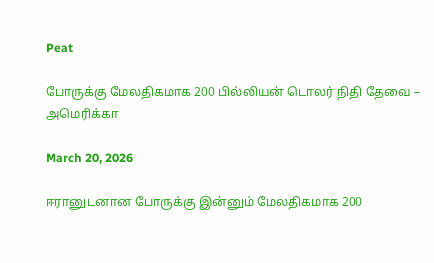Peat

போருக்கு மேலதிகமாக 200 பில்லியன் டொலர் நிதி தேவை – அமெரிக்கா

March 20, 2026

ஈரானுடனான போருக்கு இன்னும் மேலதிகமாக 200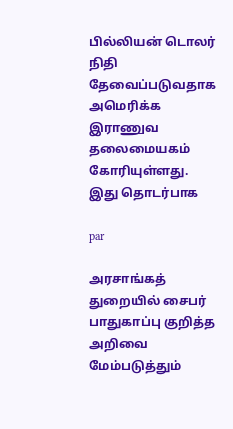பில்லியன் டொலர் நிதி தேவைப்படுவதாக அமெரிக்க இராணுவ தலைமையகம் கோரியுள்ளது. இது தொடர்பாக

par

அரசாங்கத் துறையில் சைபர் பாதுகாப்பு குறித்த அறிவை மேம்படுத்தும்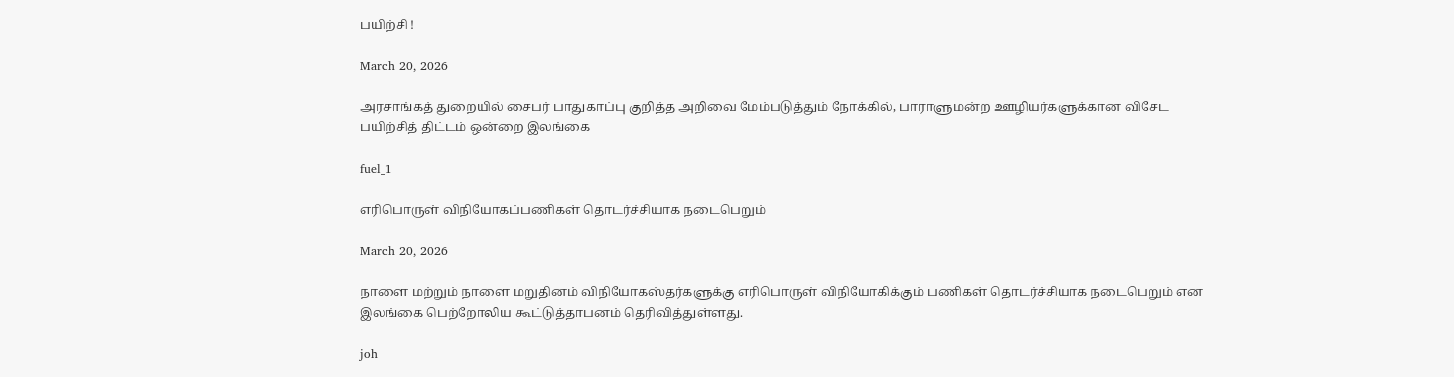பயிற்சி !

March 20, 2026

அரசாங்கத் துறையில் சைபர் பாதுகாப்பு குறித்த அறிவை மேம்படுத்தும் நோக்கில், பாராளுமன்ற ஊழியர்களுக்கான விசேட பயிற்சித் திட்டம் ஒன்றை இலங்கை

fuel_1

எரிபொருள் விநியோகப்பணிகள் தொடர்ச்சியாக நடைபெறும்

March 20, 2026

நாளை மற்றும் நாளை மறுதினம் விநியோகஸ்தர்களுக்கு எரிபொருள் விநியோகிக்கும் பணிகள் தொடர்ச்சியாக நடைபெறும் என இலங்கை பெற்றோலிய கூட்டுத்தாபனம் தெரிவித்துள்ளது.

joh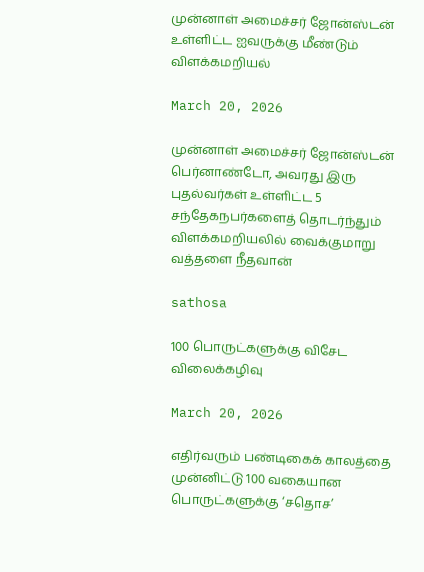முன்னாள் அமைச்சர் ஜோன்ஸ்டன் உள்ளிட்ட ஐவருக்கு மீண்டும் விளக்கமறியல்

March 20, 2026

முன்னாள் அமைச்சர் ஜோன்ஸ்டன் பெர்னாண்டோ, அவரது இரு புதல்வர்கள் உள்ளிட்ட 5 சந்தேகநபர்களைத் தொடர்ந்தும் விளக்கமறியலில் வைக்குமாறு வத்தளை நீதவான்

sathosa

100 பொருட்களுக்கு விசேட விலைக்கழிவு

March 20, 2026

எதிர்வரும் பண்டிகைக் காலத்தை முன்னிட்டு 100 வகையான பொருட்களுக்கு ‘சதொச’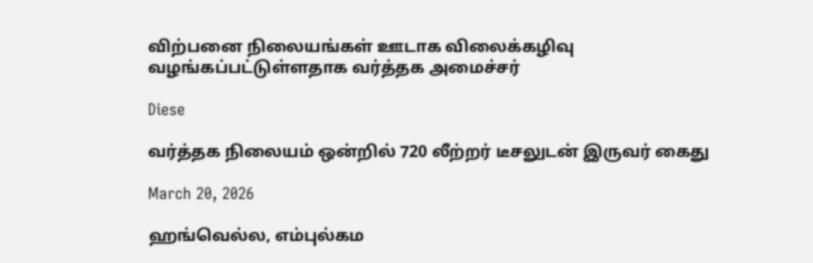விற்பனை நிலையங்கள் ஊடாக விலைக்கழிவு வழங்கப்பட்டுள்ளதாக வர்த்தக அமைச்சர்

Diese

வர்த்தக நிலையம் ஒன்றில் 720 லீற்றர் டீசலுடன் இருவர் கைது

March 20, 2026

ஹங்வெல்ல, எம்புல்கம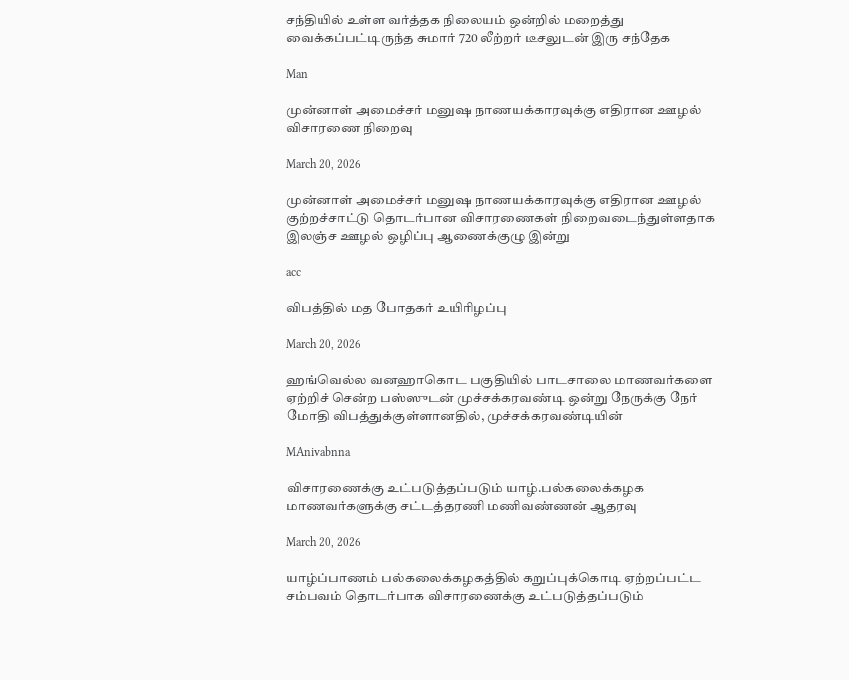சந்தியில் உள்ள வர்த்தக நிலையம் ஒன்றில் மறைத்து வைக்கப்பட்டிருந்த சுமார் 720 லீற்றர் டீசலுடன் இரு சந்தேக

Man

முன்னாள் அமைச்சர் மனுஷ நாணயக்காரவுக்கு எதிரான ஊழல் விசாரணை நிறைவு

March 20, 2026

முன்னாள் அமைச்சர் மனுஷ நாணயக்காரவுக்கு எதிரான ஊழல் குற்றச்சாட்டு தொடர்பான விசாரணைகள் நிறைவடைந்துள்ளதாக இலஞ்ச ஊழல் ஒழிப்பு ஆணைக்குழு இன்று

acc

விபத்தில் மத போதகர் உயிரிழப்பு

March 20, 2026

ஹங்வெல்ல வனஹாகொட பகுதியில் பாடசாலை மாணவர்களை ஏற்றிச் சென்ற பஸ்ஸுடன் முச்சக்கரவண்டி ஒன்று நேருக்கு நேர் மோதி விபத்துக்குள்ளானதில், முச்சக்கரவண்டியின்

MAnivabnna

விசாரணைக்கு உட்படுத்தப்படும் யாழ்.பல்கலைக்கழக மாணவர்களுக்கு சட்டத்தரணி மணிவண்ணன் ஆதரவு

March 20, 2026

யாழ்ப்பாணம் பல்கலைக்கழகத்தில் கறுப்புக்கொடி ஏற்றப்பட்ட சம்பவம் தொடர்பாக விசாரணைக்கு உட்படுத்தப்படும்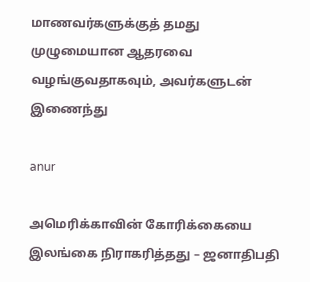மாணவர்களுக்குத் தமது முழுமையான ஆதரவை வழங்குவதாகவும், அவர்களுடன் இணைந்து

anur

அமெரிக்காவின் கோரிக்கையை இலங்கை நிராகரித்தது – ஜனாதிபதி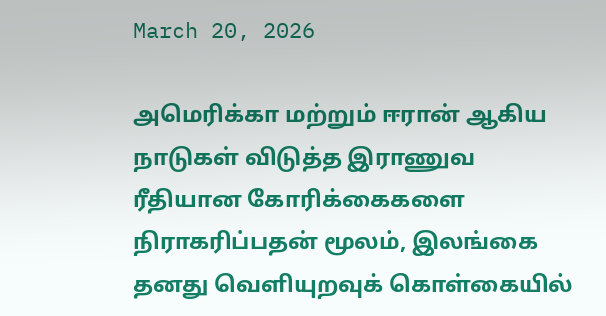March 20, 2026

அமெரிக்கா மற்றும் ஈரான் ஆகிய நாடுகள் விடுத்த இராணுவ ரீதியான கோரிக்கைகளை நிராகரிப்பதன் மூலம், இலங்கை தனது வெளியுறவுக் கொள்கையில்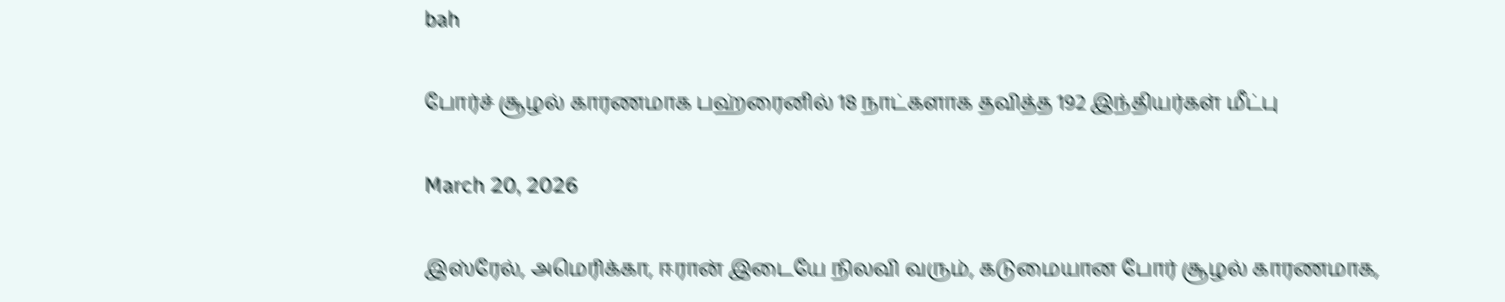bah

போர்ச் சூழல் காரணமாக பஹ்ரைனில் 18 நாட்களாக தவித்த 192 இந்தியர்கள் மீட்பு

March 20, 2026

இஸ்ரேல், அமெரிக்கா, ஈரான் இடையே நிலவி வரும், கடுமையான போர் சூழல் காரணமாக,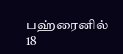பஹ்ரைனில் 18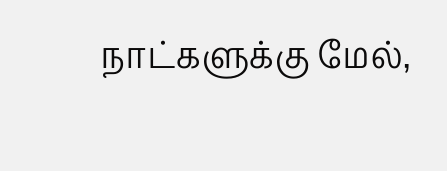நாட்களுக்கு மேல்,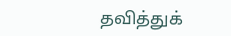தவித்துக்